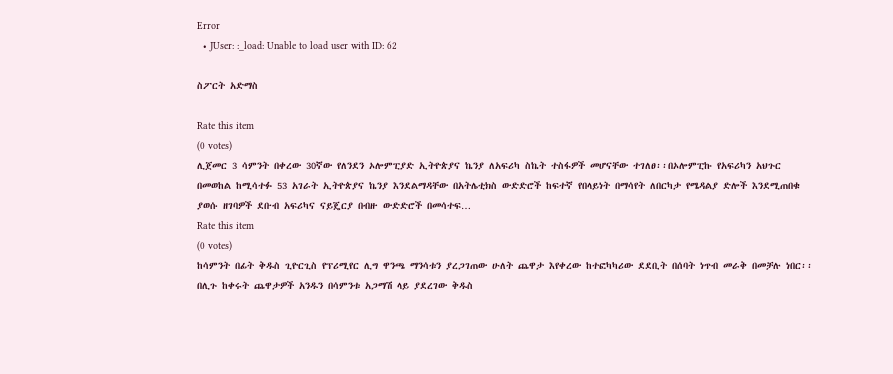Error
  • JUser: :_load: Unable to load user with ID: 62

ስፖርት አድማስ

Rate this item
(0 votes)
ሊጀመር 3 ሳምንት በቀረው 30ኛው የለንደን ኦሎምፒያድ ኢትዮጵያና ኬንያ ለአፍሪካ ስኬት ተስፋዎች መሆናቸው ተገለፀ፡፡በኦሎምፒኩ የአፍሪካን አህጉር በመወከል ከሚሳተፉ 53 አገራት ኢትዮጵያና ኬንያ እንደልማዳቸው በአትሌቲክስ ውድድሮች ከፍተኛ የበላይነት በማሳየት ለበርካታ የሜዳልያ ድሎች እንደሚጠበቁ ያወሱ ዘገባዎች ደቡብ አፍሪካና ናይጄርያ በብዙ ውድድሮች በመሳተፍ…
Rate this item
(0 votes)
ከሳምንት በፊት ቅዱስ ጊዮርጊስ የፕሪሚየር ሊግ ዋንጫ ማንሳቱን ያረጋገጠው ሁለት ጨዋታ እየቀረው ከተፎካካሪው ደደቢት በሰባት ነጥብ መራቅ በመቻሉ ነበር፡፡ በሊጉ ከቀሩት ጨዋታዎች አንዱን በሳምንቱ አጋማሽ ላይ ያደረገው ቅዱስ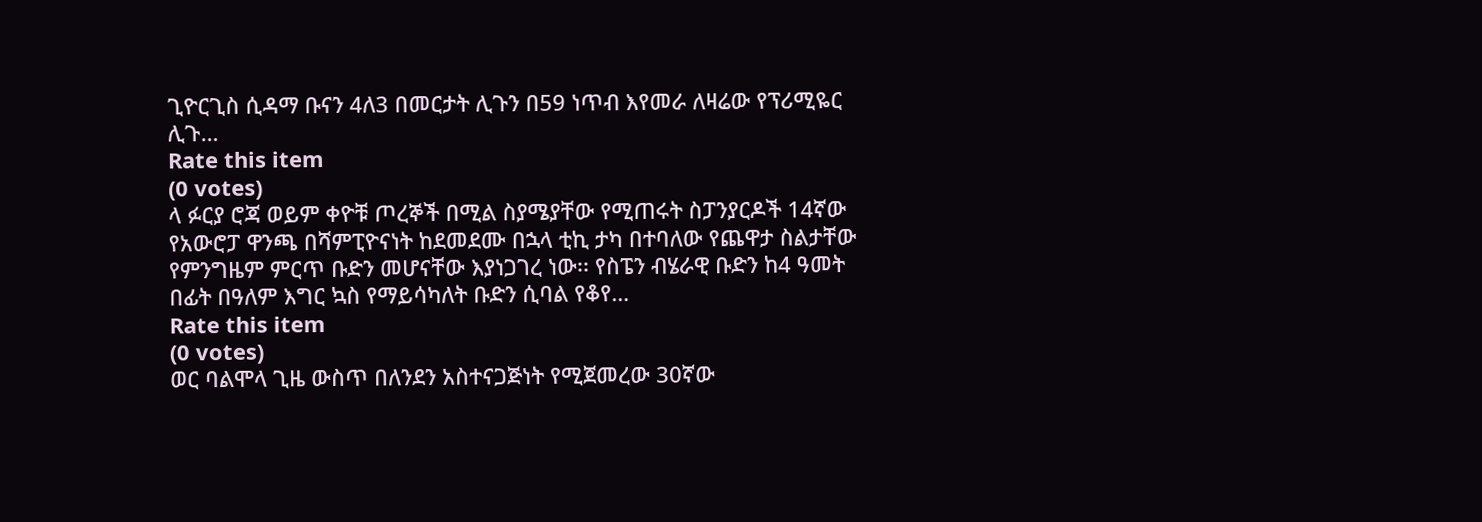ጊዮርጊስ ሲዳማ ቡናን 4ለ3 በመርታት ሊጉን በ59 ነጥብ እየመራ ለዛሬው የፕሪሚዬር ሊጉ…
Rate this item
(0 votes)
ላ ፉርያ ሮጃ ወይም ቀዮቹ ጦረኞች በሚል ስያሜያቸው የሚጠሩት ስፓንያርዶች 14ኛው የአውሮፓ ዋንጫ በሻምፒዮናነት ከደመደሙ በኋላ ቲኪ ታካ በተባለው የጨዋታ ስልታቸው የምንግዜም ምርጥ ቡድን መሆናቸው እያነጋገረ ነው፡፡ የስፔን ብሄራዊ ቡድን ከ4 ዓመት በፊት በዓለም እግር ኳስ የማይሳካለት ቡድን ሲባል የቆየ…
Rate this item
(0 votes)
ወር ባልሞላ ጊዜ ውስጥ በለንደን አስተናጋጅነት የሚጀመረው 30ኛው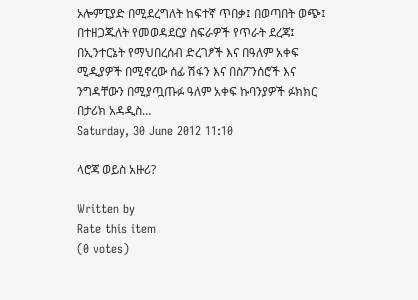ኦሎምፒያድ በሚደረግለት ከፍተኛ ጥበቃ፤ በወጣበት ወጭ፤ በተዘጋጁለት የመወዳደርያ ስፍራዎች የጥራት ደረጃ፤ በኢንተርኔት የማህበረሰብ ድረገፆች እና በዓለም አቀፍ ሚዲያዎች በሚኖረው ሰፊ ሽፋን እና በስፖንሰሮች እና ንግዳቸውን በሚያጧጡፉ ዓለም አቀፍ ኩባንያዎች ፉክክር በታሪክ አዳዲስ…
Saturday, 30 June 2012 11:10

ላሮጃ ወይስ አዙሪ?

Written by
Rate this item
(0 votes)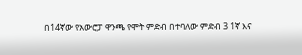በ14ኛው የአውሮፓ ዋንጫ የሞት ምድብ በተባለው ምድብ 3 1ኛ እና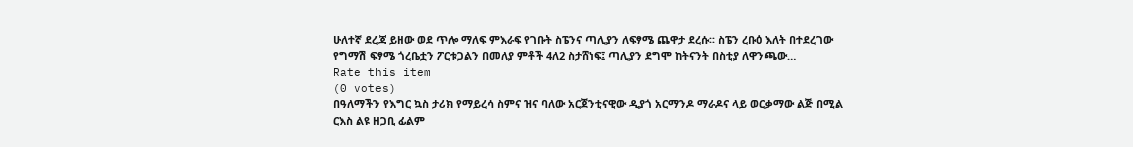ሁለተኛ ደረጃ ይዘው ወደ ጥሎ ማለፍ ምእራፍ የገቡት ስፔንና ጣሊያን ለፍፃሜ ጨዋታ ደረሱ፡፡ ስፔን ረቡዕ እለት በተደረገው የግማሽ ፍፃሜ ጎረቤቷን ፖርቱጋልን በመለያ ምቶች 4ለ2 ስታሸነፍ፤ ጣሊያን ደግሞ ከትናንት በስቲያ ለዋንጫው…
Rate this item
(0 votes)
በዓለማችን የእግር ኳስ ታሪክ የማይረሳ ስምና ዝና ባለው አርጀንቲናዊው ዲያጎ አርማንዶ ማራዶና ላይ ወርቃማው ልጅ በሚል ርእስ ልዩ ዘጋቢ ፊልም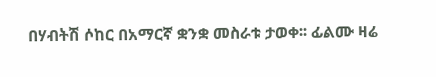በሃብትሽ ሶከር በአማርኛ ቋንቋ መስራቱ ታወቀ፡፡ ፊልሙ ዛሬ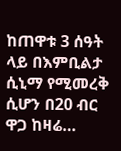ከጠዋቱ 3 ሰዓት ላይ በእምቢልታ ሲኒማ የሚመረቅ ሲሆን በ20 ብር ዋጋ ከዛሬ…